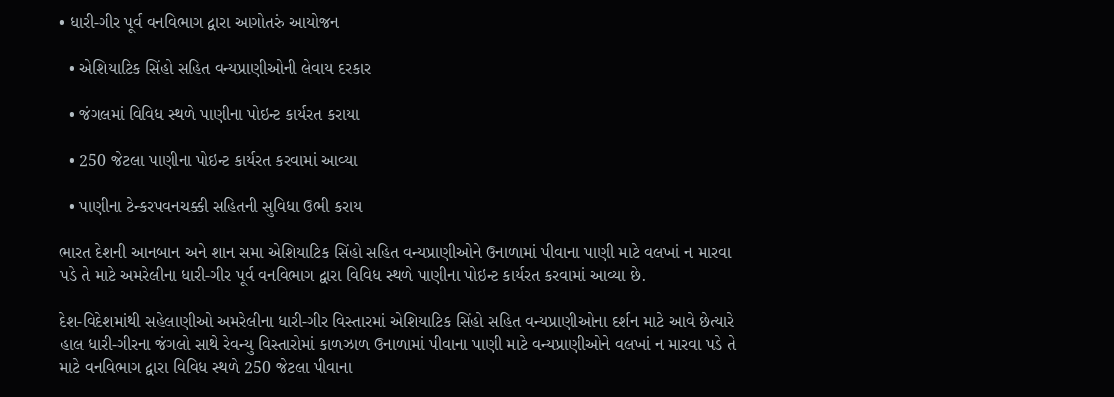• ધારી-ગીર પૂર્વ વનવિભાગ દ્વારા આગોતરું આયોજન

  • એશિયાટિક સિંહો સહિત વન્યપ્રાણીઓની લેવાય દરકાર

  • જંગલમાં વિવિધ સ્થળે પાણીના પોઇન્ટ કાર્યરત કરાયા

  • 250 જેટલા પાણીના પોઇન્ટ કાર્યરત કરવામાં આવ્યા

  • પાણીના ટેન્કરપવનચક્કી સહિતની સુવિધા ઉભી કરાય

ભારત દેશની આનબાન અને શાન સમા એશિયાટિક સિંહો સહિત વન્યપ્રાણીઓને ઉનાળામાં પીવાના પાણી માટે વલખાં ન મારવા પડે તે માટે અમરેલીના ધારી-ગીર પૂર્વ વનવિભાગ દ્વારા વિવિધ સ્થળે પાણીના પોઇન્ટ કાર્યરત કરવામાં આવ્યા છે.

દેશ-વિદેશમાંથી સહેલાણીઓ અમરેલીના ધારી-ગીર વિસ્તારમાં એશિયાટિક સિંહો સહિત વન્યપ્રાણીઓના દર્શન માટે આવે છેત્યારે હાલ ધારી-ગીરના જંગલો સાથે રેવન્યુ વિસ્તારોમાં કાળઝાળ ઉનાળામાં પીવાના પાણી માટે વન્યપ્રાણીઓને વલખાં ન મારવા પડે તે માટે વનવિભાગ દ્વારા વિવિધ સ્થળે 250 જેટલા પીવાના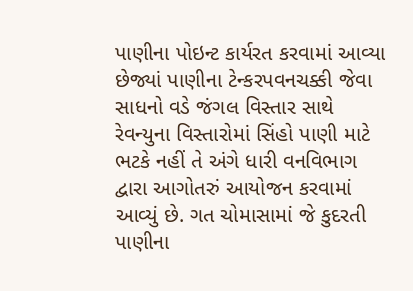પાણીના પોઇન્ટ કાર્યરત કરવામાં આવ્યા છેજ્યાં પાણીના ટેન્કરપવનચક્કી જેવા સાધનો વડે જંગલ વિસ્તાર સાથે રેવન્યુના વિસ્તારોમાં સિંહો પાણી માટે ભટકે નહીં તે અંગે ધારી વનવિભાગ દ્વારા આગોતરું આયોજન કરવામાં આવ્યું છે. ગત ચોમાસામાં જે કુદરતી પાણીના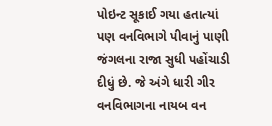પોઇન્ટ સૂકાઈ ગયા હતાત્યાં પણ વનવિભાગે પીવાનું પાણી જંગલના રાજા સુધી પહોંચાડી દીધું છે. જે અંગે ધારી ગીર વનવિભાગના નાયબ વન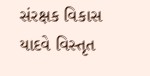સંરક્ષક વિકાસ યાદવે વિસ્તૃત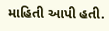માહિતી આપી હતી.